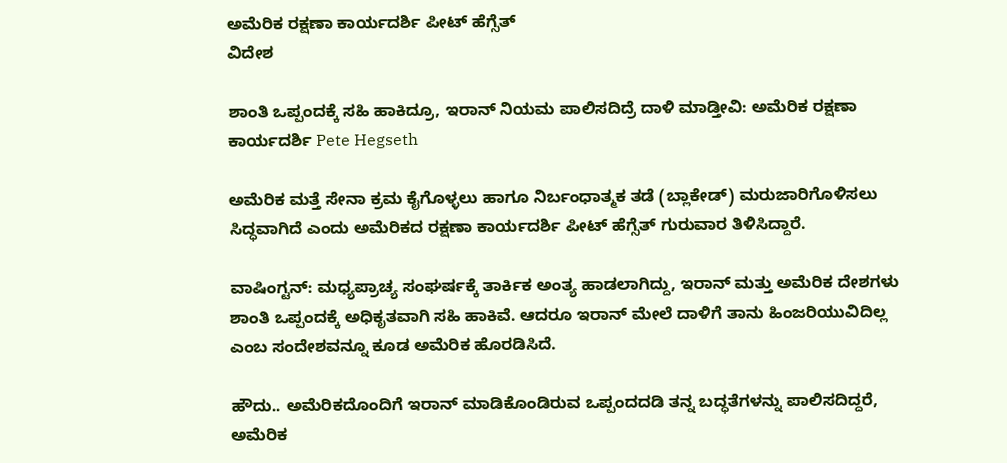ಅಮೆರಿಕ ರಕ್ಷಣಾ ಕಾರ್ಯದರ್ಶಿ ಪೀಟ್ ಹೆಗ್ಸೆತ್
ವಿದೇಶ

ಶಾಂತಿ ಒಪ್ಪಂದಕ್ಕೆ ಸಹಿ ಹಾಕಿದ್ರೂ, ಇರಾನ್ ನಿಯಮ ಪಾಲಿಸದಿದ್ರೆ ದಾಳಿ ಮಾಡ್ತೀವಿ: ಅಮೆರಿಕ ರಕ್ಷಣಾ ಕಾರ್ಯದರ್ಶಿ Pete Hegseth

ಅಮೆರಿಕ ಮತ್ತೆ ಸೇನಾ ಕ್ರಮ ಕೈಗೊಳ್ಳಲು ಹಾಗೂ ನಿರ್ಬಂಧಾತ್ಮಕ ತಡೆ (ಬ್ಲಾಕೇಡ್) ಮರುಜಾರಿಗೊಳಿಸಲು ಸಿದ್ಧವಾಗಿದೆ ಎಂದು ಅಮೆರಿಕದ ರಕ್ಷಣಾ ಕಾರ್ಯದರ್ಶಿ ಪೀಟ್ ಹೆಗ್ಸೆತ್ ಗುರುವಾರ ತಿಳಿಸಿದ್ದಾರೆ.

ವಾಷಿಂಗ್ಟನ್: ಮಧ್ಯಪ್ರಾಚ್ಯ ಸಂಘರ್ಷಕ್ಕೆ ತಾರ್ಕಿಕ ಅಂತ್ಯ ಹಾಡಲಾಗಿದ್ದು, ಇರಾನ್ ಮತ್ತು ಅಮೆರಿಕ ದೇಶಗಳು ಶಾಂತಿ ಒಪ್ಪಂದಕ್ಕೆ ಅಧಿಕೃತವಾಗಿ ಸಹಿ ಹಾಕಿವೆ. ಆದರೂ ಇರಾನ್ ಮೇಲೆ ದಾಳಿಗೆ ತಾನು ಹಿಂಜರಿಯುವಿದಿಲ್ಲ ಎಂಬ ಸಂದೇಶವನ್ನೂ ಕೂಡ ಅಮೆರಿಕ ಹೊರಡಿಸಿದೆ.

ಹೌದು.. ಅಮೆರಿಕದೊಂದಿಗೆ ಇರಾನ್ ಮಾಡಿಕೊಂಡಿರುವ ಒಪ್ಪಂದದಡಿ ತನ್ನ ಬದ್ಧತೆಗಳನ್ನು ಪಾಲಿಸದಿದ್ದರೆ, ಅಮೆರಿಕ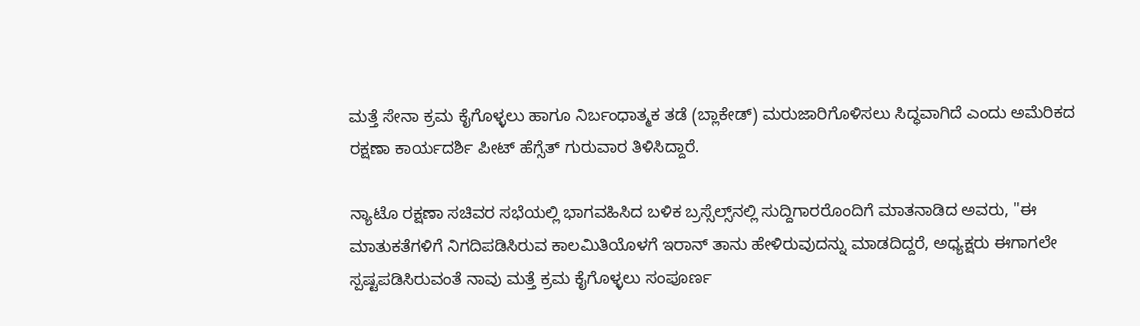ಮತ್ತೆ ಸೇನಾ ಕ್ರಮ ಕೈಗೊಳ್ಳಲು ಹಾಗೂ ನಿರ್ಬಂಧಾತ್ಮಕ ತಡೆ (ಬ್ಲಾಕೇಡ್) ಮರುಜಾರಿಗೊಳಿಸಲು ಸಿದ್ಧವಾಗಿದೆ ಎಂದು ಅಮೆರಿಕದ ರಕ್ಷಣಾ ಕಾರ್ಯದರ್ಶಿ ಪೀಟ್ ಹೆಗ್ಸೆತ್ ಗುರುವಾರ ತಿಳಿಸಿದ್ದಾರೆ.

ನ್ಯಾಟೊ ರಕ್ಷಣಾ ಸಚಿವರ ಸಭೆಯಲ್ಲಿ ಭಾಗವಹಿಸಿದ ಬಳಿಕ ಬ್ರಸ್ಸೆಲ್ಸ್‌ನಲ್ಲಿ ಸುದ್ದಿಗಾರರೊಂದಿಗೆ ಮಾತನಾಡಿದ ಅವರು, "ಈ ಮಾತುಕತೆಗಳಿಗೆ ನಿಗದಿಪಡಿಸಿರುವ ಕಾಲಮಿತಿಯೊಳಗೆ ಇರಾನ್ ತಾನು ಹೇಳಿರುವುದನ್ನು ಮಾಡದಿದ್ದರೆ, ಅಧ್ಯಕ್ಷರು ಈಗಾಗಲೇ ಸ್ಪಷ್ಟಪಡಿಸಿರುವಂತೆ ನಾವು ಮತ್ತೆ ಕ್ರಮ ಕೈಗೊಳ್ಳಲು ಸಂಪೂರ್ಣ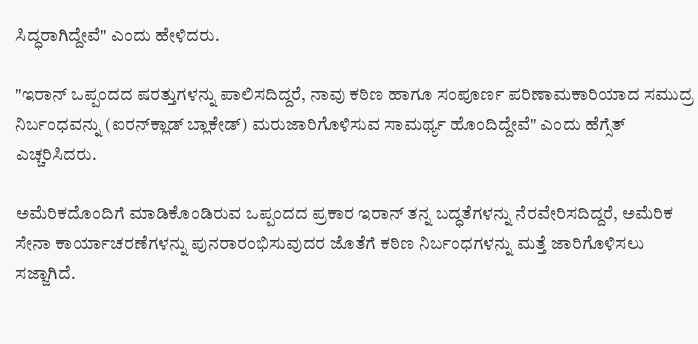ಸಿದ್ಧರಾಗಿದ್ದೇವೆ" ಎಂದು ಹೇಳಿದರು.

"ಇರಾನ್ ಒಪ್ಪಂದದ ಷರತ್ತುಗಳನ್ನು ಪಾಲಿಸದಿದ್ದರೆ, ನಾವು ಕಠಿಣ ಹಾಗೂ ಸಂಪೂರ್ಣ ಪರಿಣಾಮಕಾರಿಯಾದ ಸಮುದ್ರ ನಿರ್ಬಂಧವನ್ನು (ಐರನ್‌ಕ್ಲಾಡ್ ಬ್ಲಾಕೇಡ್) ಮರುಜಾರಿಗೊಳಿಸುವ ಸಾಮರ್ಥ್ಯ ಹೊಂದಿದ್ದೇವೆ" ಎಂದು ಹೆಗ್ಸೆತ್ ಎಚ್ಚರಿಸಿದರು.

ಅಮೆರಿಕದೊಂದಿಗೆ ಮಾಡಿಕೊಂಡಿರುವ ಒಪ್ಪಂದದ ಪ್ರಕಾರ ಇರಾನ್ ತನ್ನ ಬದ್ಧತೆಗಳನ್ನು ನೆರವೇರಿಸದಿದ್ದರೆ, ಅಮೆರಿಕ ಸೇನಾ ಕಾರ್ಯಾಚರಣೆಗಳನ್ನು ಪುನರಾರಂಭಿಸುವುದರ ಜೊತೆಗೆ ಕಠಿಣ ನಿರ್ಬಂಧಗಳನ್ನು ಮತ್ತೆ ಜಾರಿಗೊಳಿಸಲು ಸಜ್ಜಾಗಿದೆ.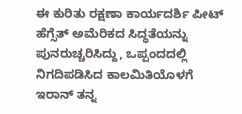ಈ ಕುರಿತು ರಕ್ಷಣಾ ಕಾರ್ಯದರ್ಶಿ ಪೀಟ್ ಹೆಗ್ಸೆತ್ ಅಮೆರಿಕದ ಸಿದ್ಧತೆಯನ್ನು ಪುನರುಚ್ಚರಿಸಿದ್ದು, ಒಪ್ಪಂದದಲ್ಲಿ ನಿಗದಿಪಡಿಸಿದ ಕಾಲಮಿತಿಯೊಳಗೆ ಇರಾನ್ ತನ್ನ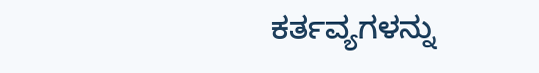ಕರ್ತವ್ಯಗಳನ್ನು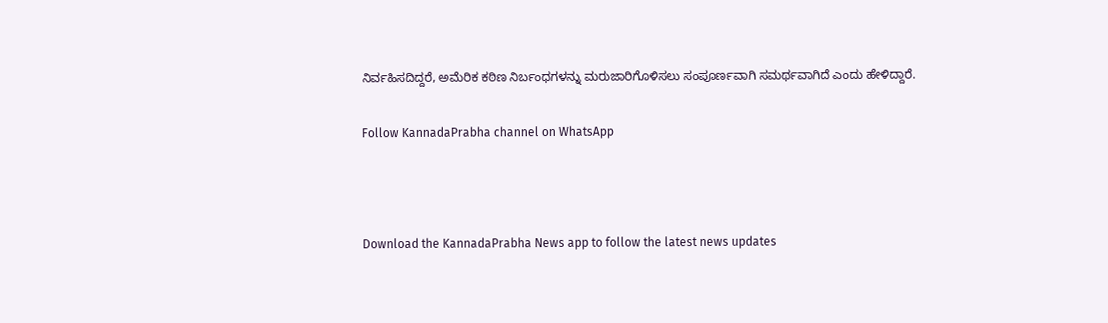ನಿರ್ವಹಿಸದಿದ್ದರೆ, ಅಮೆರಿಕ ಕಠಿಣ ನಿರ್ಬಂಧಗಳನ್ನು ಮರುಜಾರಿಗೊಳಿಸಲು ಸಂಪೂರ್ಣವಾಗಿ ಸಮರ್ಥವಾಗಿದೆ ಎಂದು ಹೇಳಿದ್ದಾರೆ.

Follow KannadaPrabha channel on WhatsApp



Download the KannadaPrabha News app to follow the latest news updates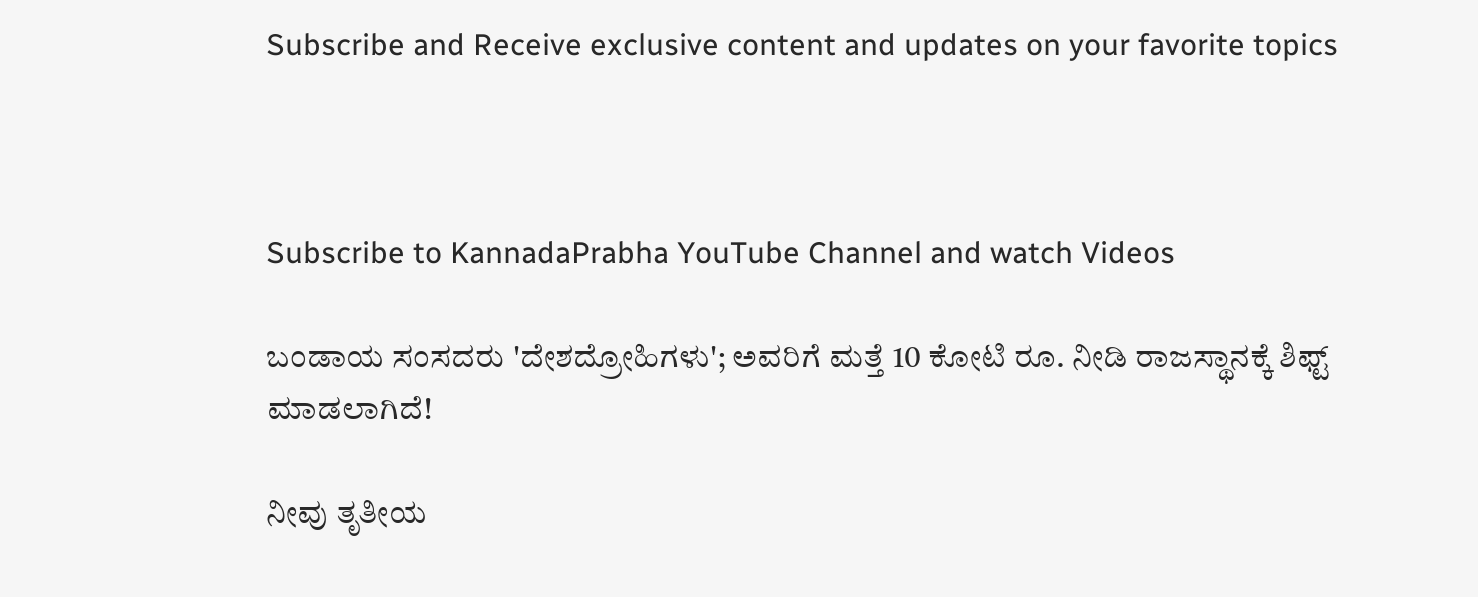Subscribe and Receive exclusive content and updates on your favorite topics



Subscribe to KannadaPrabha YouTube Channel and watch Videos

ಬಂಡಾಯ ಸಂಸದರು 'ದೇಶದ್ರೋಹಿಗಳು'; ಅವರಿಗೆ ಮತ್ತೆ 10 ಕೋಟಿ ರೂ. ನೀಡಿ ರಾಜಸ್ಥಾನಕ್ಕೆ ಶಿಫ್ಟ್ ಮಾಡಲಾಗಿದೆ!

ನೀವು ತೃತೀಯ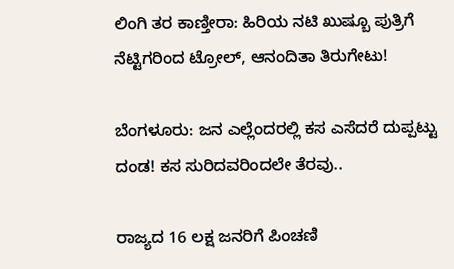ಲಿಂಗಿ ತರ ಕಾಣ್ತೀರಾ: ಹಿರಿಯ ನಟಿ ಖುಷ್ಬೂ ಪುತ್ರಿಗೆ ನೆಟ್ಟಿಗರಿಂದ ಟ್ರೋಲ್, ಆನಂದಿತಾ ತಿರುಗೇಟು!

ಬೆಂಗಳೂರು: ಜನ ಎಲ್ಲೆಂದರಲ್ಲಿ ಕಸ ಎಸೆದರೆ ದುಪ್ಪಟ್ಟು ದಂಡ! ಕಸ ಸುರಿದವರಿಂದಲೇ ತೆರವು..

ರಾಜ್ಯದ 16 ಲಕ್ಷ ಜನರಿಗೆ ಪಿಂಚಣಿ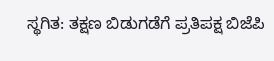ಸ್ಥಗಿತ: ತಕ್ಷಣ ಬಿಡುಗಡೆಗೆ ಪ್ರತಿಪಕ್ಷ ಬಿಜೆಪಿ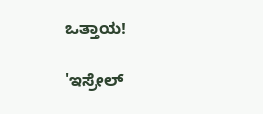ಒತ್ತಾಯ!

'ಇಸ್ರೇಲ್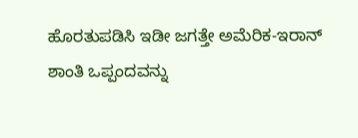ಹೊರತುಪಡಿಸಿ ಇಡೀ ಜಗತ್ತೇ ಅಮೆರಿಕ-ಇರಾನ್ ಶಾಂತಿ ಒಪ್ಪಂದವನ್ನು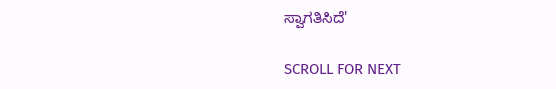ಸ್ವಾಗತಿಸಿದೆ'

SCROLL FOR NEXT